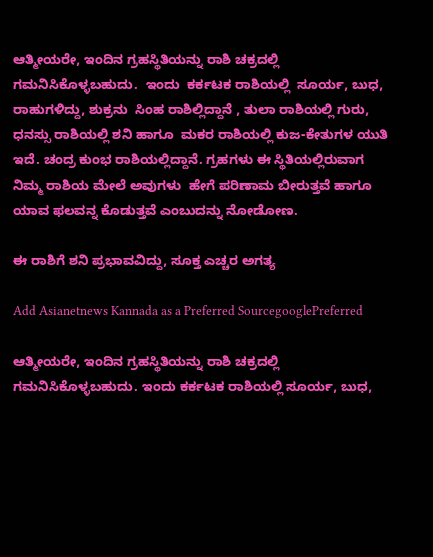ಆತ್ಮೀಯರೇ, ಇಂದಿನ ಗ್ರಹಸ್ಥಿತಿಯನ್ನು ರಾಶಿ ಚಕ್ರದಲ್ಲಿ ಗಮನಿಸಿಕೊಳ್ಳಬಹುದು.  ಇಂದು  ಕರ್ಕಟಕ ರಾಶಿಯಲ್ಲಿ  ಸೂರ್ಯ, ಬುಧ, ರಾಹುಗಳಿದ್ದು, ಶುಕ್ರನು  ಸಿಂಹ ರಾಶಿಲ್ಲಿದ್ದಾನೆ , ತುಲಾ ರಾಶಿಯಲ್ಲಿ ಗುರು, ಧನಸ್ಸು ರಾಶಿಯಲ್ಲಿ ಶನಿ ಹಾಗೂ  ಮಕರ ರಾಶಿಯಲ್ಲಿ ಕುಜ-ಕೇತುಗಳ ಯುತಿ ಇದೆ. ಚಂದ್ರ ಕುಂಭ ರಾಶಿಯಲ್ಲಿದ್ದಾನೆ. ಗ್ರಹಗಳು ಈ ಸ್ಥಿತಿಯಲ್ಲಿರುವಾಗ ನಿಮ್ಮ ರಾಶಿಯ ಮೇಲೆ ಅವುಗಳು  ಹೇಗೆ ಪರಿಣಾಮ ಬೀರುತ್ತವೆ ಹಾಗೂ ಯಾವ ಫಲವನ್ನ ಕೊಡುತ್ತವೆ ಎಂಬುದನ್ನು ನೋಡೋಣ.

ಈ ರಾಶಿಗೆ ಶನಿ ಪ್ರಭಾವವಿದ್ದು, ಸೂಕ್ತ ಎಚ್ಚರ ಅಗತ್ಯ

Add Asianetnews Kannada as a Preferred SourcegooglePreferred

ಆತ್ಮೀಯರೇ, ಇಂದಿನ ಗ್ರಹಸ್ಥಿತಿಯನ್ನು ರಾಶಿ ಚಕ್ರದಲ್ಲಿ ಗಮನಿಸಿಕೊಳ್ಳಬಹುದು. ಇಂದು ಕರ್ಕಟಕ ರಾಶಿಯಲ್ಲಿ ಸೂರ್ಯ, ಬುಧ,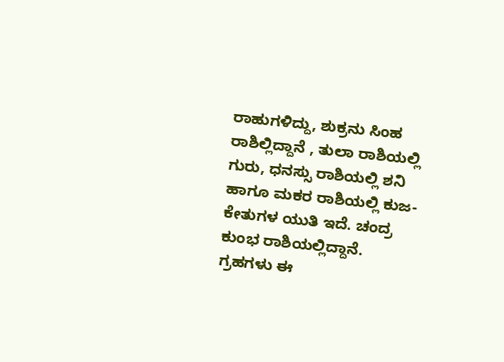ರಾಹುಗಳಿದ್ದು, ಶುಕ್ರನು ಸಿಂಹ ರಾಶಿಲ್ಲಿದ್ದಾನೆ , ತುಲಾ ರಾಶಿಯಲ್ಲಿ ಗುರು, ಧನಸ್ಸು ರಾಶಿಯಲ್ಲಿ ಶನಿ ಹಾಗೂ ಮಕರ ರಾಶಿಯಲ್ಲಿ ಕುಜ-ಕೇತುಗಳ ಯುತಿ ಇದೆ. ಚಂದ್ರ ಕುಂಭ ರಾಶಿಯಲ್ಲಿದ್ದಾನೆ. ಗ್ರಹಗಳು ಈ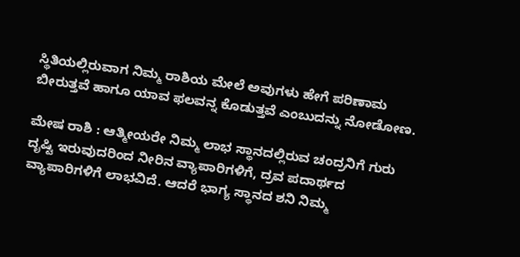ಸ್ಥಿತಿಯಲ್ಲಿರುವಾಗ ನಿಮ್ಮ ರಾಶಿಯ ಮೇಲೆ ಅವುಗಳು ಹೇಗೆ ಪರಿಣಾಮ ಬೀರುತ್ತವೆ ಹಾಗೂ ಯಾವ ಫಲವನ್ನ ಕೊಡುತ್ತವೆ ಎಂಬುದನ್ನು ನೋಡೋಣ.

ಮೇಷ ರಾಶಿ : ಆತ್ಮೀಯರೇ ನಿಮ್ಮ ಲಾಭ ಸ್ಥಾನದಲ್ಲಿರುವ ಚಂದ್ರನಿಗೆ ಗುರು ದೃಷ್ಟಿ ಇರುವುದರಿಂದ ನೀರಿನ ವ್ಯಾಪಾರಿಗಳಿಗೆ, ದ್ರವ ಪದಾರ್ಥದ ವ್ಯಾಪಾರಿಗಳಿಗೆ ಲಾಭವಿದೆ. ಆದರೆ ಭಾಗ್ಯ ಸ್ಥಾನದ ಶನಿ ನಿಮ್ಮ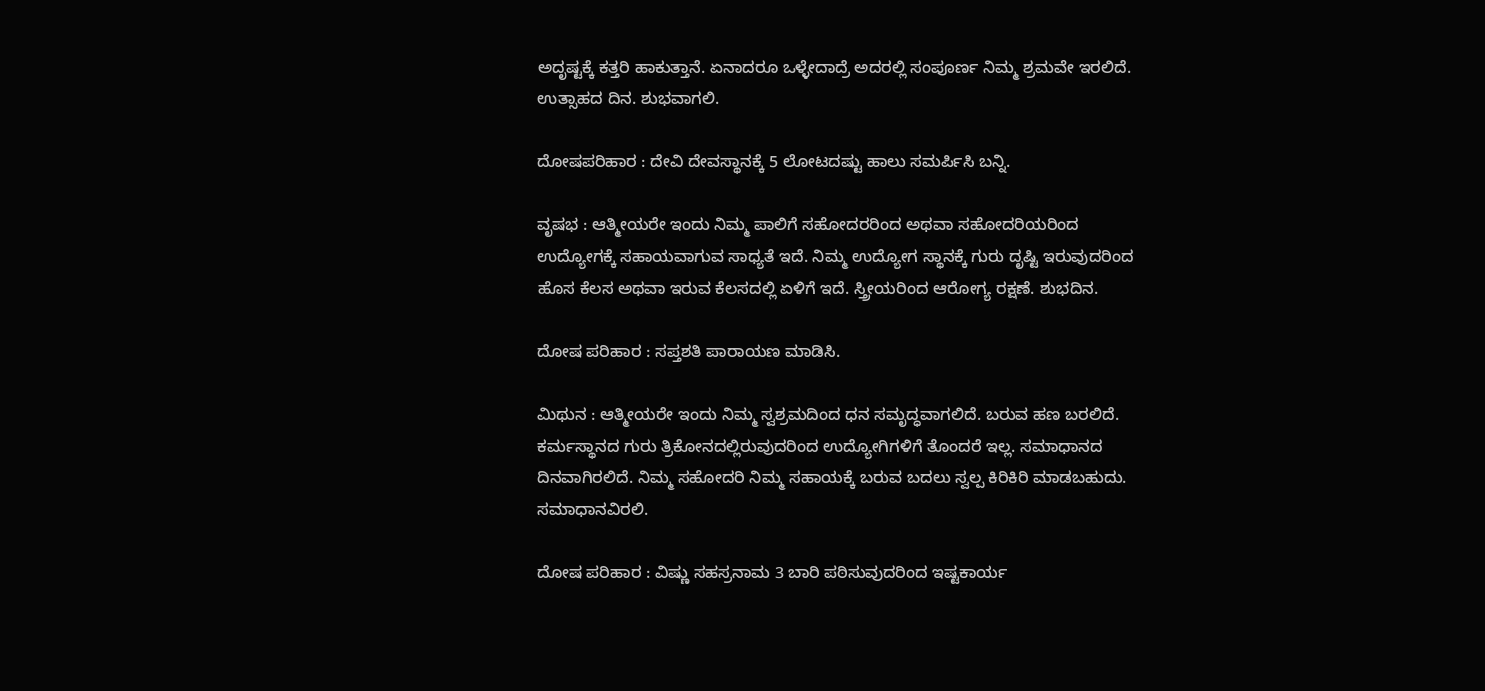ಅದೃಷ್ಟಕ್ಕೆ ಕತ್ತರಿ ಹಾಕುತ್ತಾನೆ. ಏನಾದರೂ ಒಳ್ಳೇದಾದ್ರೆ ಅದರಲ್ಲಿ ಸಂಪೂರ್ಣ ನಿಮ್ಮ ಶ್ರಮವೇ ಇರಲಿದೆ. ಉತ್ಸಾಹದ ದಿನ. ಶುಭವಾಗಲಿ.

ದೋಷಪರಿಹಾರ : ದೇವಿ ದೇವಸ್ಥಾನಕ್ಕೆ 5 ಲೋಟದಷ್ಟು ಹಾಲು ಸಮರ್ಪಿಸಿ ಬನ್ನಿ.

ವೃಷಭ : ಆತ್ಮೀಯರೇ ಇಂದು ನಿಮ್ಮ ಪಾಲಿಗೆ ಸಹೋದರರಿಂದ ಅಥವಾ ಸಹೋದರಿಯರಿಂದ ಉದ್ಯೋಗಕ್ಕೆ ಸಹಾಯವಾಗುವ ಸಾಧ್ಯತೆ ಇದೆ. ನಿಮ್ಮ ಉದ್ಯೋಗ ಸ್ಥಾನಕ್ಕೆ ಗುರು ದೃಷ್ಟಿ ಇರುವುದರಿಂದ ಹೊಸ ಕೆಲಸ ಅಥವಾ ಇರುವ ಕೆಲಸದಲ್ಲಿ ಏಳಿಗೆ ಇದೆ. ಸ್ತ್ರೀಯರಿಂದ ಆರೋಗ್ಯ ರಕ್ಷಣೆ. ಶುಭದಿನ.

ದೋಷ ಪರಿಹಾರ : ಸಪ್ತಶತಿ ಪಾರಾಯಣ ಮಾಡಿಸಿ.

ಮಿಥುನ : ಆತ್ಮೀಯರೇ ಇಂದು ನಿಮ್ಮ ಸ್ವಶ್ರಮದಿಂದ ಧನ ಸಮೃದ್ಧವಾಗಲಿದೆ. ಬರುವ ಹಣ ಬರಲಿದೆ. ಕರ್ಮಸ್ಥಾನದ ಗುರು ತ್ರಿಕೋನದಲ್ಲಿರುವುದರಿಂದ ಉದ್ಯೋಗಿಗಳಿಗೆ ತೊಂದರೆ ಇಲ್ಲ. ಸಮಾಧಾನದ ದಿನವಾಗಿರಲಿದೆ. ನಿಮ್ಮ ಸಹೋದರಿ ನಿಮ್ಮ ಸಹಾಯಕ್ಕೆ ಬರುವ ಬದಲು ಸ್ವಲ್ಪ ಕಿರಿಕಿರಿ ಮಾಡಬಹುದು. ಸಮಾಧಾನವಿರಲಿ.

ದೋಷ ಪರಿಹಾರ : ವಿಷ್ಣು ಸಹಸ್ರನಾಮ 3 ಬಾರಿ ಪಠಿಸುವುದರಿಂದ ಇಷ್ಟಕಾರ್ಯ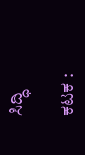ಸಿದ್ಧಿ

ಕಟಕ :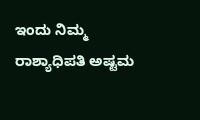ಇಂದು ನಿಮ್ಮ ರಾಶ್ಯಾಧಿಪತಿ ಅಷ್ಟಮ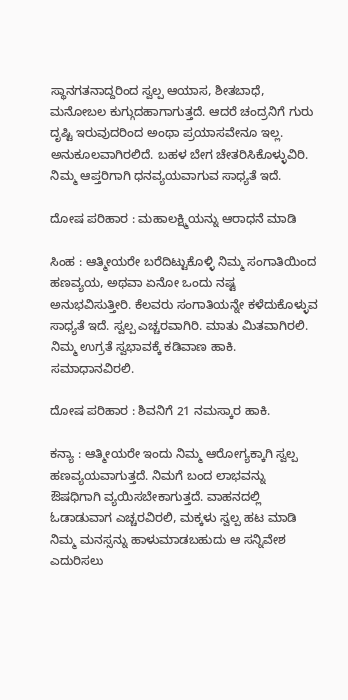ಸ್ಥಾನಗತನಾದ್ದರಿಂದ ಸ್ವಲ್ಪ ಆಯಾಸ, ಶೀತಬಾಧೆ, ಮನೋಬಲ ಕುಗ್ಗುದಹಾಗಾಗುತ್ತದೆ. ಆದರೆ ಚಂದ್ರನಿಗೆ ಗುರು ದೃಷ್ಟಿ ಇರುವುದರಿಂದ ಅಂಥಾ ಪ್ರಯಾಸವೇನೂ ಇಲ್ಲ. ಅನುಕೂಲವಾಗಿರಲಿದೆ. ಬಹಳ ಬೇಗ ಚೇತರಿಸಿಕೊಳ್ಳುವಿರಿ. ನಿಮ್ಮ ಆಪ್ತರಿಗಾಗಿ ಧನವ್ಯಯವಾಗುವ ಸಾಧ್ಯತೆ ಇದೆ.

ದೋಷ ಪರಿಹಾರ : ಮಹಾಲಕ್ಷ್ಮಿಯನ್ನು ಆರಾಧನೆ ಮಾಡಿ

ಸಿಂಹ : ಆತ್ಮೀಯರೇ ಬರೆದಿಟ್ಟುಕೊಳ್ಳಿ ನಿಮ್ಮ ಸಂಗಾತಿಯಿಂದ ಹಣವ್ಯಯ, ಅಥವಾ ಏನೋ ಒಂದು ನಷ್ಟ ಅನುಭವಿಸುತ್ತೀರಿ. ಕೆಲವರು ಸಂಗಾತಿಯನ್ನೇ ಕಳೆದುಕೊಳ್ಳುವ ಸಾಧ್ಯತೆ ಇದೆ. ಸ್ವಲ್ಪ ಎಚ್ಚರವಾಗಿರಿ. ಮಾತು ಮಿತವಾಗಿರಲಿ. ನಿಮ್ಮ ಉಗ್ರತೆ ಸ್ವಭಾವಕ್ಕೆ ಕಡಿವಾಣ ಹಾಕಿ. ಸಮಾಧಾನವಿರಲಿ.

ದೋಷ ಪರಿಹಾರ : ಶಿವನಿಗೆ 21 ನಮಸ್ಕಾರ ಹಾಕಿ.

ಕನ್ಯಾ : ಆತ್ಮೀಯರೇ ಇಂದು ನಿಮ್ಮ ಆರೋಗ್ಯಕ್ಕಾಗಿ ಸ್ವಲ್ಪ ಹಣವ್ಯಯವಾಗುತ್ತದೆ. ನಿಮಗೆ ಬಂದ ಲಾಭವನ್ನು ಔಷಧಿಗಾಗಿ ವ್ಯಯಿಸಬೇಕಾಗುತ್ತದೆ. ವಾಹನದಲ್ಲಿ ಓಡಾಡುವಾಗ ಎಚ್ಚರವಿರಲಿ, ಮಕ್ಕಳು ಸ್ವಲ್ಪ ಹಟ ಮಾಡಿ ನಿಮ್ಮ ಮನಸ್ಸನ್ನು ಹಾಳುಮಾಡಬಹುದು ಆ ಸನ್ನಿವೇಶ ಎದುರಿಸಲು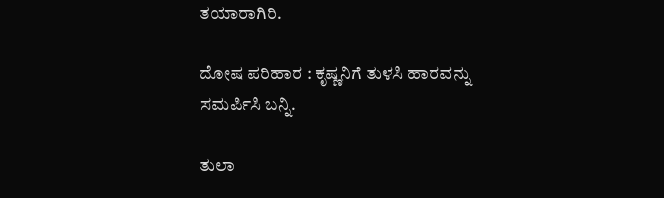ತಯಾರಾಗಿರಿ.

ದೋಷ ಪರಿಹಾರ : ಕೃಷ್ಣನಿಗೆ ತುಳಸಿ ಹಾರವನ್ನು ಸಮರ್ಪಿಸಿ ಬನ್ನಿ.

ತುಲಾ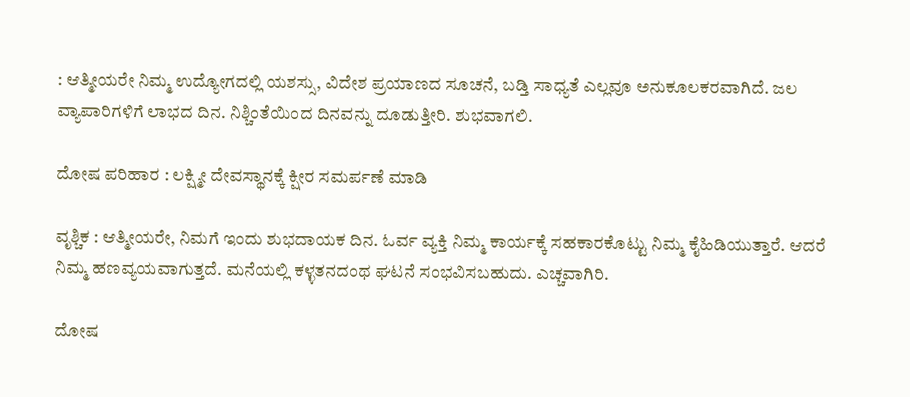: ಆತ್ಮೀಯರೇ ನಿಮ್ಮ ಉದ್ಯೋಗದಲ್ಲಿ ಯಶಸ್ಸು, ವಿದೇಶ ಪ್ರಯಾಣದ ಸೂಚನೆ, ಬಡ್ತಿ ಸಾಧ್ಯತೆ ಎಲ್ಲವೂ ಅನುಕೂಲಕರವಾಗಿದೆ. ಜಲ ವ್ಯಾಪಾರಿಗಳಿಗೆ ಲಾಭದ ದಿನ. ನಿಶ್ಚಿಂತೆಯಿಂದ ದಿನವನ್ನು ದೂಡುತ್ತೀರಿ. ಶುಭವಾಗಲಿ.

ದೋಷ ಪರಿಹಾರ : ಲಕ್ಷ್ಮೀ ದೇವಸ್ಥಾನಕ್ಕೆ ಕ್ಷೀರ ಸಮರ್ಪಣೆ ಮಾಡಿ

ವೃಶ್ಚಿಕ : ಆತ್ಮೀಯರೇ, ನಿಮಗೆ ಇಂದು ಶುಭದಾಯಕ ದಿನ. ಓರ್ವ ವ್ಯಕ್ತಿ ನಿಮ್ಮ ಕಾರ್ಯಕ್ಕೆ ಸಹಕಾರಕೊಟ್ಟು ನಿಮ್ಮ ಕೈಹಿಡಿಯುತ್ತಾರೆ. ಆದರೆ ನಿಮ್ಮ ಹಣವ್ಯಯವಾಗುತ್ತದೆ. ಮನೆಯಲ್ಲಿ ಕಳ್ಳತನದಂಥ ಘಟನೆ ಸಂಭವಿಸಬಹುದು. ಎಚ್ಚವಾಗಿರಿ.

ದೋಷ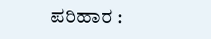ಪರಿಹಾರ :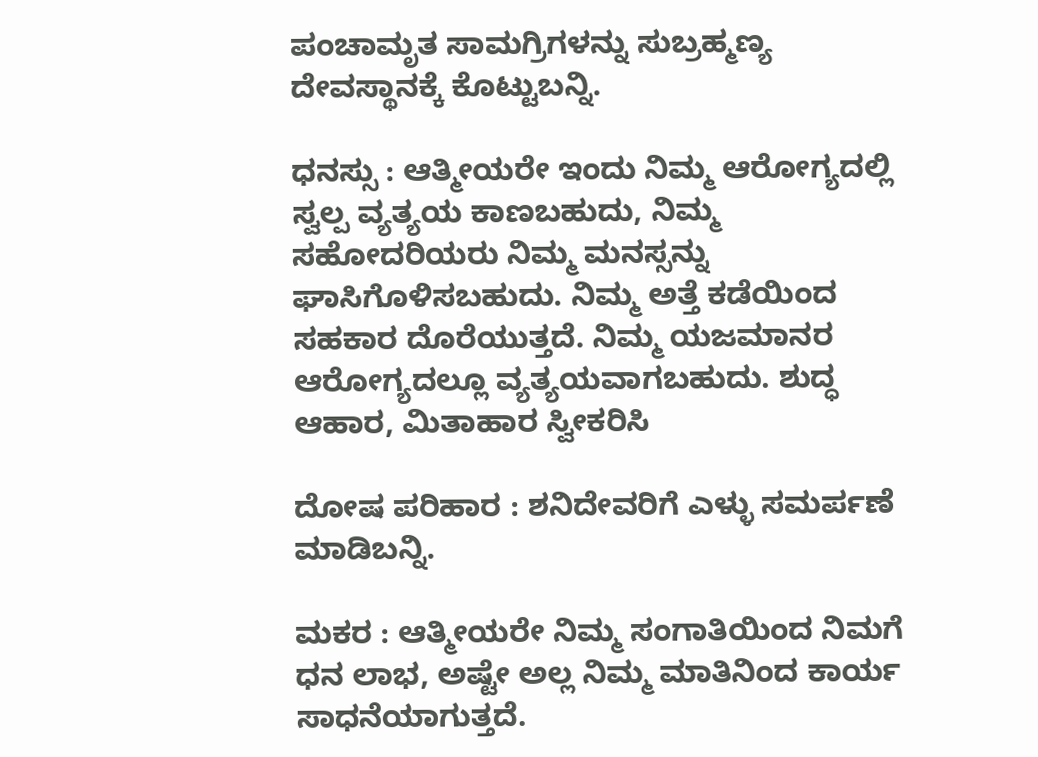ಪಂಚಾಮೃತ ಸಾಮಗ್ರಿಗಳನ್ನು ಸುಬ್ರಹ್ಮಣ್ಯ ದೇವಸ್ಥಾನಕ್ಕೆ ಕೊಟ್ಟುಬನ್ನಿ.

ಧನಸ್ಸು : ಆತ್ಮೀಯರೇ ಇಂದು ನಿಮ್ಮ ಆರೋಗ್ಯದಲ್ಲಿ ಸ್ವಲ್ಪ ವ್ಯತ್ಯಯ ಕಾಣಬಹುದು, ನಿಮ್ಮ ಸಹೋದರಿಯರು ನಿಮ್ಮ ಮನಸ್ಸನ್ನು ಘಾಸಿಗೊಳಿಸಬಹುದು. ನಿಮ್ಮ ಅತ್ತೆ ಕಡೆಯಿಂದ ಸಹಕಾರ ದೊರೆಯುತ್ತದೆ. ನಿಮ್ಮ ಯಜಮಾನರ ಆರೋಗ್ಯದಲ್ಲೂ ವ್ಯತ್ಯಯವಾಗಬಹುದು. ಶುದ್ಧ ಆಹಾರ, ಮಿತಾಹಾರ ಸ್ವೀಕರಿಸಿ

ದೋಷ ಪರಿಹಾರ : ಶನಿದೇವರಿಗೆ ಎಳ್ಳು ಸಮರ್ಪಣೆ ಮಾಡಿಬನ್ನಿ.

ಮಕರ : ಆತ್ಮೀಯರೇ ನಿಮ್ಮ ಸಂಗಾತಿಯಿಂದ ನಿಮಗೆ ಧನ ಲಾಭ, ಅಷ್ಟೇ ಅಲ್ಲ ನಿಮ್ಮ ಮಾತಿನಿಂದ ಕಾರ್ಯ ಸಾಧನೆಯಾಗುತ್ತದೆ.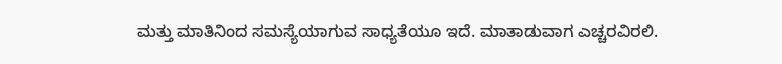ಮತ್ತು ಮಾತಿನಿಂದ ಸಮಸ್ಯೆಯಾಗುವ ಸಾಧ್ಯತೆಯೂ ಇದೆ. ಮಾತಾಡುವಾಗ ಎಚ್ಚರವಿರಲಿ.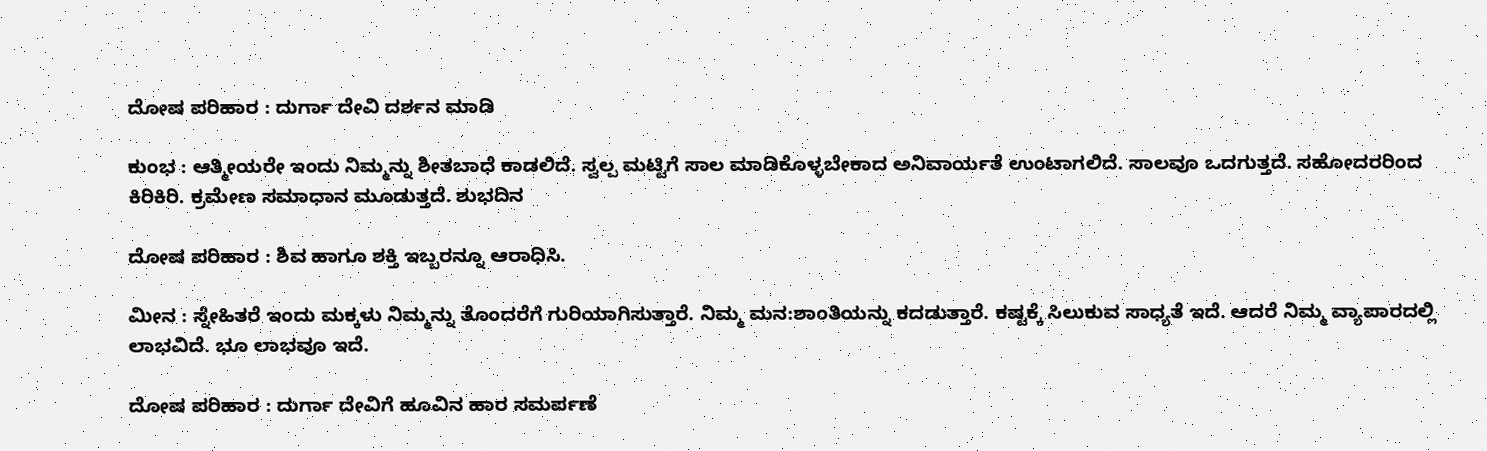ದೋಷ ಪರಿಹಾರ : ದುರ್ಗಾ ದೇವಿ ದರ್ಶನ ಮಾಡಿ

ಕುಂಭ : ಆತ್ಮೀಯರೇ ಇಂದು ನಿಮ್ಮನ್ನು ಶೀತಬಾಧೆ ಕಾಡಲಿದೆ. ಸ್ವಲ್ಪ ಮಟ್ಟಿಗೆ ಸಾಲ ಮಾಡಿಕೊಳ್ಳಬೇಕಾದ ಅನಿವಾರ್ಯತೆ ಉಂಟಾಗಲಿದೆ. ಸಾಲವೂ ಒದಗುತ್ತದೆ. ಸಹೋದರರಿಂದ ಕಿರಿಕಿರಿ. ಕ್ರಮೇಣ ಸಮಾಧಾನ ಮೂಡುತ್ತದೆ. ಶುಭದಿನ

ದೋಷ ಪರಿಹಾರ : ಶಿವ ಹಾಗೂ ಶಕ್ತಿ ಇಬ್ಬರನ್ನೂ ಆರಾಧಿಸಿ.

ಮೀನ : ಸ್ನೇಹಿತರೆ ಇಂದು ಮಕ್ಕಳು ನಿಮ್ಮನ್ನು ತೊಂದರೆಗೆ ಗುರಿಯಾಗಿಸುತ್ತಾರೆ. ನಿಮ್ಮ ಮನ:ಶಾಂತಿಯನ್ನು ಕದಡುತ್ತಾರೆ. ಕಷ್ಟಕ್ಕೆ ಸಿಲುಕುವ ಸಾಧ್ಯತೆ ಇದೆ. ಆದರೆ ನಿಮ್ಮ ವ್ಯಾಪಾರದಲ್ಲಿ ಲಾಭವಿದೆ. ಭೂ ಲಾಭವೂ ಇದೆ.

ದೋಷ ಪರಿಹಾರ : ದುರ್ಗಾ ದೇವಿಗೆ ಹೂವಿನ ಹಾರ ಸಮರ್ಪಣೆ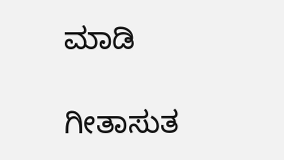ಮಾಡಿ

ಗೀತಾಸುತ